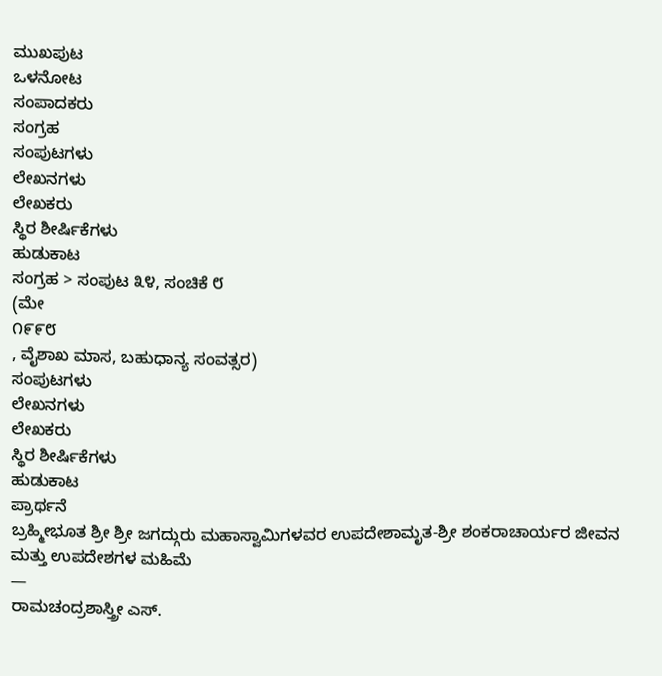ಮುಖಪುಟ
ಒಳನೋಟ
ಸಂಪಾದಕರು
ಸಂಗ್ರಹ
ಸಂಪುಟಗಳು
ಲೇಖನಗಳು
ಲೇಖಕರು
ಸ್ಥಿರ ಶೀರ್ಷಿಕೆಗಳು
ಹುಡುಕಾಟ
ಸಂಗ್ರಹ > ಸಂಪುಟ ೩೪, ಸಂಚಿಕೆ ೮
(ಮೇ
೧೯೯೮
, ವೈಶಾಖ ಮಾಸ, ಬಹುಧಾನ್ಯ ಸಂವತ್ಸರ)
ಸಂಪುಟಗಳು
ಲೇಖನಗಳು
ಲೇಖಕರು
ಸ್ಥಿರ ಶೀರ್ಷಿಕೆಗಳು
ಹುಡುಕಾಟ
ಪ್ರಾರ್ಥನೆ
ಬ್ರಹ್ಮೀಭೂತ ಶ್ರೀ ಶ್ರೀ ಜಗದ್ಗುರು ಮಹಾಸ್ವಾಮಿಗಳವರ ಉಪದೇಶಾಮೃತ-ಶ್ರೀ ಶಂಕರಾಚಾರ್ಯರ ಜೀವನ ಮತ್ತು ಉಪದೇಶಗಳ ಮಹಿಮೆ
—
ರಾಮಚಂದ್ರಶಾಸ್ತ್ರೀ ಎಸ್.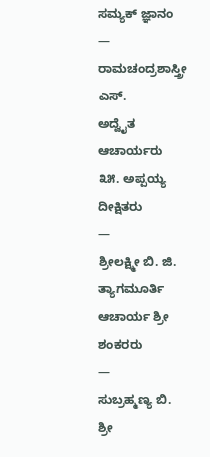ಸಮ್ಯಕ್ ಜ್ಞಾನಂ
—
ರಾಮಚಂದ್ರಶಾಸ್ತ್ರೀ ಎಸ್.
ಅದ್ವೈತ ಆಚಾರ್ಯರು
೩೫. ಅಪ್ಪಯ್ಯ ದೀಕ್ಷಿತರು
—
ಶ್ರೀಲಕ್ಷ್ಮೀ ಬಿ. ಜಿ.
ತ್ಯಾಗಮೂರ್ತಿ ಆಚಾರ್ಯ ಶ್ರೀ ಶಂಕರರು
—
ಸುಬ್ರಹ್ಮಣ್ಯ ಬಿ.
ಶ್ರೀ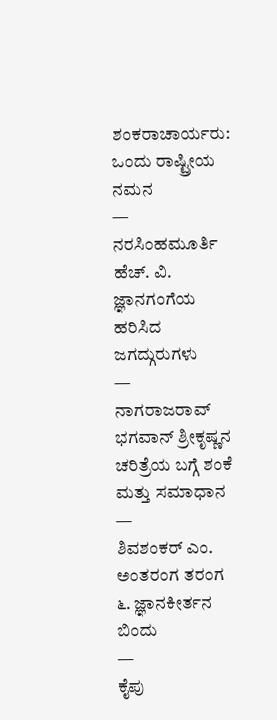ಶಂಕರಾಚಾರ್ಯರು: ಒಂದು ರಾಷ್ಟ್ರೀಯ ನಮನ
—
ನರಸಿಂಹಮೂರ್ತಿ ಹೆಚ್. ವಿ.
ಜ್ಞಾನಗಂಗೆಯ ಹರಿಸಿದ ಜಗದ್ಗುರುಗಳು
—
ನಾಗರಾಜರಾವ್
ಭಗವಾನ್ ಶ್ರೀಕೃಷ್ಣನ ಚರಿತ್ರೆಯ ಬಗ್ಗೆ ಶಂಕೆ ಮತ್ತು ಸಮಾಧಾನ
—
ಶಿವಶಂಕರ್ ಎಂ.
ಅಂತರಂಗ ತರಂಗ
೬. ಜ್ಞಾನಕೀರ್ತನ ಬಿಂದು
—
ಕೈಪು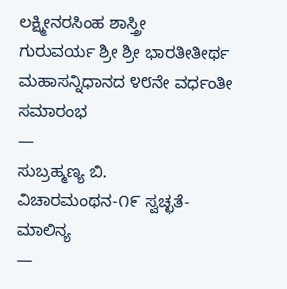ಲಕ್ಷ್ಮೀನರಸಿಂಹ ಶಾಸ್ತ್ರೀ
ಗುರುವರ್ಯ ಶ್ರೀ ಶ್ರೀ ಭಾರತೀತೀರ್ಥ ಮಹಾಸನ್ನಿಧಾನದ ೪೮ನೇ ವರ್ಧಂತೀ ಸಮಾರಂಭ
—
ಸುಬ್ರಹ್ಮಣ್ಯ ಬಿ.
ವಿಚಾರಮಂಥನ-೧೯ ಸ್ವಚ್ಛತೆ-ಮಾಲಿನ್ಯ
—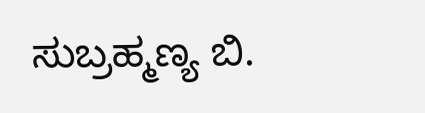ಸುಬ್ರಹ್ಮಣ್ಯ ಬಿ.